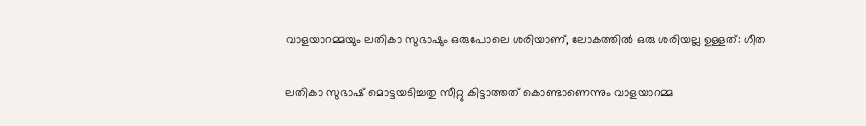വാളയാറമ്മയും ലതികാ സുഭാഷും ഒരുപോലെ ശരിയാണ്, ലോകത്തിൽ ഒരു ശരിയല്ല ഉള്ളത്: ഗീത

ലതികാ സുഭാഷ് മൊട്ടയടിച്ചതു സീറ്റു കിട്ടാത്തത് കൊണ്ടാണെന്നും വാളയാറമ്മ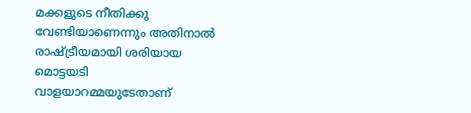മക്കളുടെ നീതിക്കു വേണ്ടിയാണെന്നും അതിനാൽ രാഷ്ട്രീയമായി ശരിയായ മൊട്ടയടി വാളയാറമ്മയുടേതാണ്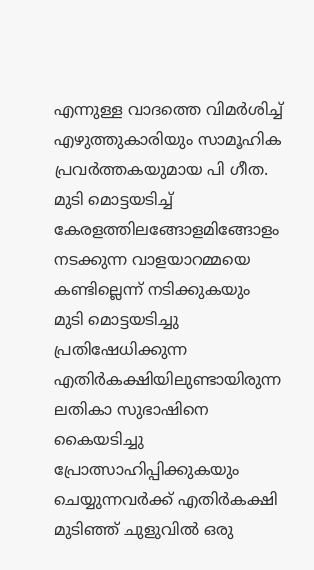എന്നുള്ള വാദത്തെ വിമർശിച്ച് എഴുത്തുകാരിയും സാമൂഹിക പ്രവർത്തകയുമായ പി ഗീത. മുടി മൊട്ടയടിച്ച് കേരളത്തിലങ്ങോളമിങ്ങോളം നടക്കുന്ന വാളയാറമ്മയെ കണ്ടില്ലെന്ന് നടിക്കുകയും മുടി മൊട്ടയടിച്ചു പ്രതിഷേധിക്കുന്ന എതിർകക്ഷിയിലുണ്ടായിരുന്ന ലതികാ സുഭാഷിനെ കൈയടിച്ചു പ്രോത്സാഹിപ്പിക്കുകയും ചെയ്യുന്നവർക്ക് എതിർകക്ഷി മുടിഞ്ഞ് ചുളുവിൽ ഒരു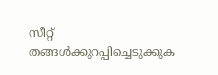സീറ്റ് തങ്ങൾക്കുറപ്പിച്ചെടുക്കുക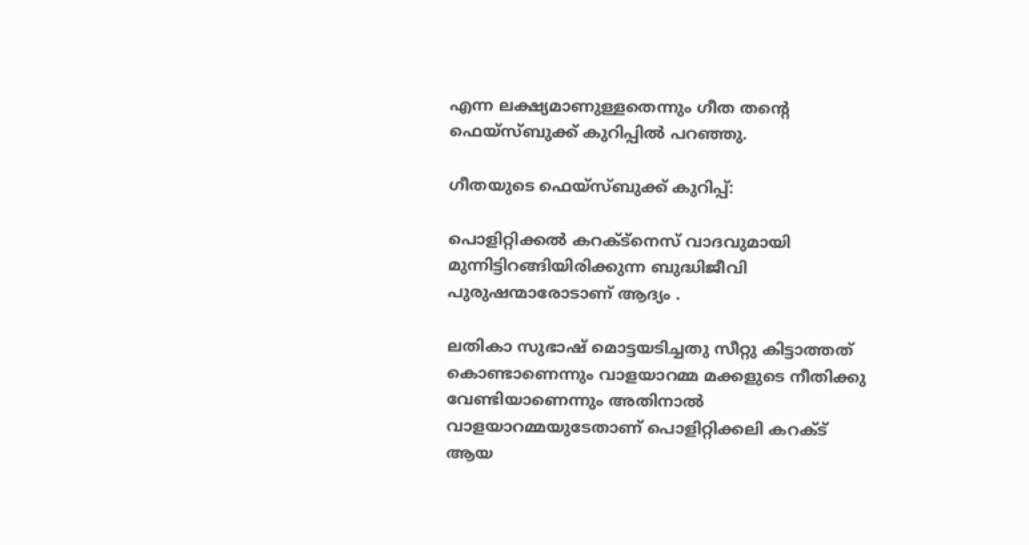എന്ന ലക്ഷ്യമാണുള്ളതെന്നും ഗീത തന്റെ ഫെയ്സ്‌ബുക്ക് കുറിപ്പിൽ പറഞ്ഞു.

ഗീതയുടെ ഫെയ്സ്ബുക്ക് കുറിപ്പ്:

പൊളിറ്റിക്കൽ കറക്ട്നെസ് വാദവുമായി മുന്നിട്ടിറങ്ങിയിരിക്കുന്ന ബുദ്ധിജീവി പുരുഷന്മാരോടാണ് ആദ്യം .

ലതികാ സുഭാഷ് മൊട്ടയടിച്ചതു സീറ്റു കിട്ടാത്തത് കൊണ്ടാണെന്നും വാളയാറമ്മ മക്കളുടെ നീതിക്കു വേണ്ടിയാണെന്നും അതിനാൽ വാളയാറമ്മയുടേതാണ് പൊളിറ്റിക്കലി കറക്ട് ആയ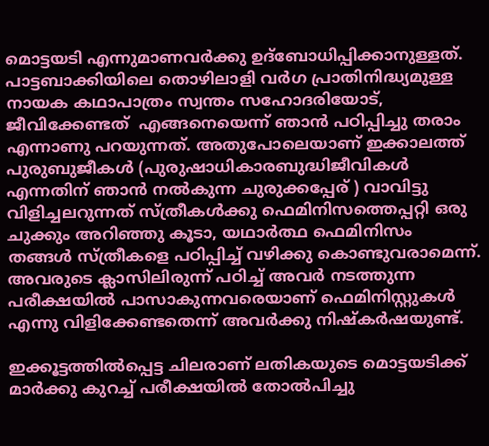മൊട്ടയടി എന്നുമാണവർക്കു ഉദ്ബോധിപ്പിക്കാനുള്ളത്.
പാട്ടബാക്കിയിലെ തൊഴിലാളി വർഗ പ്രാതിനിദ്ധ്യമുള്ള നായക കഥാപാത്രം സ്വന്തം സഹോദരിയോട്, ജീവിക്കേണ്ടത്  എങ്ങനെയെന്ന് ഞാൻ പഠിപ്പിച്ചു തരാം എന്നാണു പറയുന്നത്. അതുപോലെയാണ് ഇക്കാലത്ത് പുരുബുജീകൾ (പുരുഷാധികാരബുദ്ധിജീവികൾ എന്നതിന് ഞാൻ നല്‍കുന്ന ചുരുക്കപ്പേര് ) വാവിട്ടു വിളിച്ചലറുന്നത് സ്ത്രീകൾക്കു ഫെമിനിസത്തെപ്പറ്റി ഒരു ചുക്കും അറിഞ്ഞു കൂടാ, യഥാർത്ഥ ഫെമിനിസം തങ്ങൾ സ്ത്രീകളെ പഠിപ്പിച്ച് വഴിക്കു കൊണ്ടുവരാമെന്ന്. അവരുടെ ക്ലാസിലിരുന്ന് പഠിച്ച് അവർ നടത്തുന്ന പരീക്ഷയിൽ പാസാകുന്നവരെയാണ് ഫെമിനിസ്റ്റുകൾ എന്നു വിളിക്കേണ്ടതെന്ന് അവർക്കു നിഷ്കർഷയുണ്ട്.

ഇക്കൂട്ടത്തിൽപ്പെട്ട ചിലരാണ് ലതികയുടെ മൊട്ടയടിക്ക് മാർക്കു കുറച്ച് പരീക്ഷയിൽ തോല്‍പിച്ചു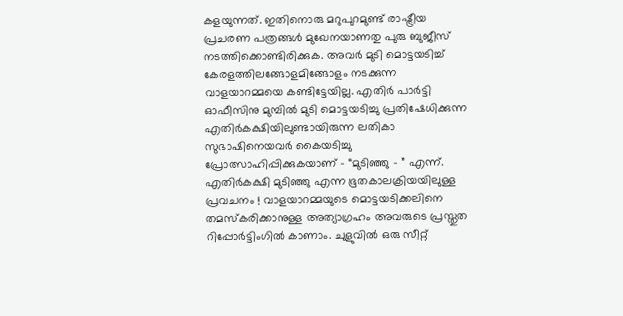കളയുന്നത്. ഇതിനൊരു മറുപുറമുണ്ട് രാഷ്ട്രീയ പ്രചരണ പത്രങ്ങൾ മുഖേനയാണതു പുരു ബുജീസ് നടത്തിക്കൊണ്ടിരിക്കുക. അവർ മുടി മൊട്ടയടിച്ച് കേരളത്തിലങ്ങോളമിങ്ങോളം നടക്കുന്ന വാളയാറമ്മയെ കണ്ടിട്ടേയില്ല. എതിർ പാർട്ടി ഓഫീസിനു മുമ്പിൽ മുടി മൊട്ടയടിച്ചു പ്രതിഷേധിക്കുന്ന എതിർകക്ഷിയിലുണ്ടായിരുന്ന ലതികാ സുഭാഷിനെയവർ കൈയടിച്ചു പ്രോത്സാഹിപ്പിക്കുകയാണ് – “മുടിഞ്ഞു – ” എന്ന്. എതിർകക്ഷി മുടിഞ്ഞു എന്ന ഭൂതകാലക്രിയയിലുള്ള പ്രവചനം ! വാളയാറമ്മയുടെ മൊട്ടയടിക്കലിനെ തമസ്കരിക്കാനുള്ള അത്യാഗ്രഹം അവരുടെ പ്രസ്തുത റിപ്പോർട്ടിംഗിൽ കാണാം. ചുളുവിൽ ഒരു സീറ്റ്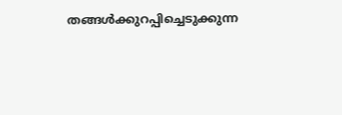തങ്ങൾക്കുറപ്പിച്ചെടുക്കുന്ന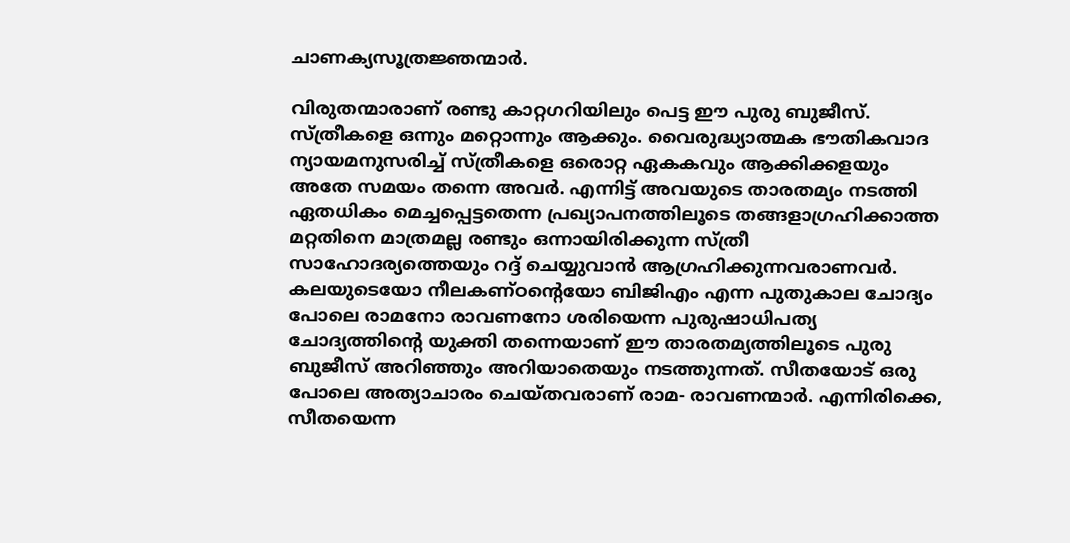ചാണക്യസൂത്രജ്ഞന്മാർ.

വിരുതന്മാരാണ് രണ്ടു കാറ്റഗറിയിലും പെട്ട ഈ പുരു ബുജീസ്. സ്ത്രീകളെ ഒന്നും മറ്റൊന്നും ആക്കും. വൈരുദ്ധ്യാത്മക ഭൗതികവാദ ന്യായമനുസരിച്ച് സ്ത്രീകളെ ഒരൊറ്റ ഏകകവും ആക്കിക്കളയും അതേ സമയം തന്നെ അവർ. എന്നിട്ട് അവയുടെ താരതമ്യം നടത്തി ഏതധികം മെച്ചപ്പെട്ടതെന്ന പ്രഖ്യാപനത്തിലൂടെ തങ്ങളാഗ്രഹിക്കാത്ത മറ്റതിനെ മാത്രമല്ല രണ്ടും ഒന്നായിരിക്കുന്ന സ്ത്രീ സാഹോദര്യത്തെയും റദ്ദ് ചെയ്യുവാന്‍ ആഗ്രഹിക്കുന്നവരാണവർ. കലയുടെയോ നീലകണ്ഠൻ്റെയോ ബിജിഎം എന്ന പുതുകാല ചോദ്യം പോലെ രാമനോ രാവണനോ ശരിയെന്ന പുരുഷാധിപത്യ ചോദ്യത്തിൻ്റെ യുക്തി തന്നെയാണ് ഈ താരതമ്യത്തിലൂടെ പുരു ബുജീസ് അറിഞ്ഞും അറിയാതെയും നടത്തുന്നത്. സീതയോട് ഒരു പോലെ അത്യാചാരം ചെയ്തവരാണ് രാമ- രാവണന്മാർ. എന്നിരിക്കെ, സീതയെന്ന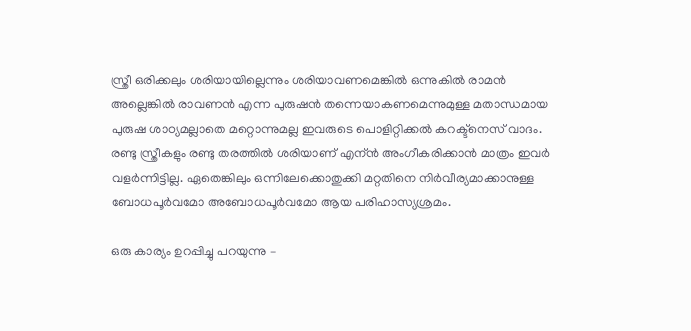സ്ത്രീ ഒരിക്കലും ശരിയായില്ലെന്നും ശരിയാവണമെങ്കിൽ ഒന്നുകിൽ രാമൻ അല്ലെങ്കിൽ രാവണൻ എന്ന പുരുഷൻ തന്നെയാകണമെന്നുമുള്ള മതാന്ധമായ പുരുഷ ശാഠ്യമല്ലാതെ മറ്റൊന്നുമല്ല ഇവരുടെ പൊളിറ്റിക്കൽ കറക്ട്നെസ് വാദം. രണ്ടു സ്ത്രീകളും രണ്ടു തരത്തിൽ ശരിയാണ് എന്ന്‍ അംഗീകരിക്കാൻ മാത്രം ഇവർ വളർന്നിട്ടില്ല. ഏതെങ്കിലും ഒന്നിലേക്കൊതുക്കി മറ്റതിനെ നിർവീര്യമാക്കാനുള്ള ബോധപൂർവമോ അബോധപൂർവമോ ആയ പരിഹാസ്യശ്രമം.

ഒരു കാര്യം ഉറപ്പിച്ചു പറയുന്നു –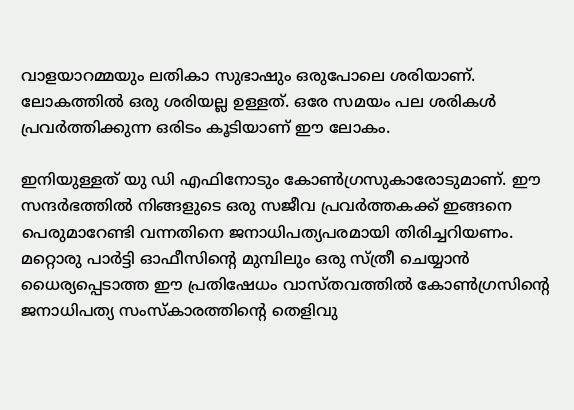വാളയാറമ്മയും ലതികാ സുഭാഷും ഒരുപോലെ ശരിയാണ്. ലോകത്തിൽ ഒരു ശരിയല്ല ഉള്ളത്. ഒരേ സമയം പല ശരികൾ പ്രവർത്തിക്കുന്ന ഒരിടം കൂടിയാണ് ഈ ലോകം.

ഇനിയുള്ളത് യു ഡി എഫിനോടും കോൺഗ്രസുകാരോടുമാണ്. ഈ സന്ദർഭത്തിൽ നിങ്ങളുടെ ഒരു സജീവ പ്രവർത്തകക്ക് ഇങ്ങനെ പെരുമാറേണ്ടി വന്നതിനെ ജനാധിപത്യപരമായി തിരിച്ചറിയണം. മറ്റൊരു പാർട്ടി ഓഫീസിൻ്റെ മുമ്പിലും ഒരു സ്ത്രീ ചെയ്യാൻ ധൈര്യപ്പെടാത്ത ഈ പ്രതിഷേധം വാസ്തവത്തിൽ കോൺഗ്രസിൻ്റെ ജനാധിപത്യ സംസ്കാരത്തിൻ്റെ തെളിവു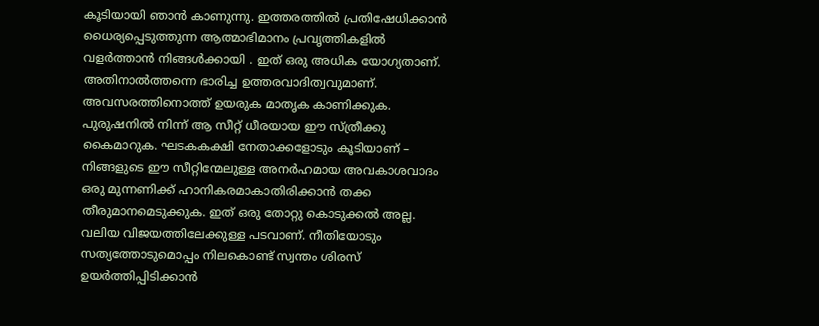കൂടിയായി ഞാൻ കാണുന്നു. ഇത്തരത്തിൽ പ്രതിഷേധിക്കാൻ ധൈര്യപ്പെടുത്തുന്ന ആത്മാഭിമാനം പ്രവൃത്തികളിൽ വളർത്താൻ നിങ്ങൾക്കായി . ഇത് ഒരു അധിക യോഗ്യതാണ്. അതിനാൽത്തന്നെ ഭാരിച്ച ഉത്തരവാദിത്വവുമാണ്. അവസരത്തിനൊത്ത് ഉയരുക മാതൃക കാണിക്കുക. പുരുഷനിൽ നിന്ന് ആ സീറ്റ് ധീരയായ ഈ സ്ത്രീക്കു കൈമാറുക. ഘടകകക്ഷി നേതാക്കളോടും കൂടിയാണ് – നിങ്ങളുടെ ഈ സീറ്റിന്മേലുള്ള അനർഹമായ അവകാശവാദം ഒരു മുന്നണിക്ക് ഹാനികരമാകാതിരിക്കാൻ തക്ക തീരുമാനമെടുക്കുക. ഇത് ഒരു തോറ്റു കൊടുക്കൽ അല്ല. വലിയ വിജയത്തിലേക്കുള്ള പടവാണ്. നീതിയോടും സത്യത്തോടുമൊപ്പം നിലകൊണ്ട് സ്വന്തം ശിരസ് ഉയർത്തിപ്പിടിക്കാൻ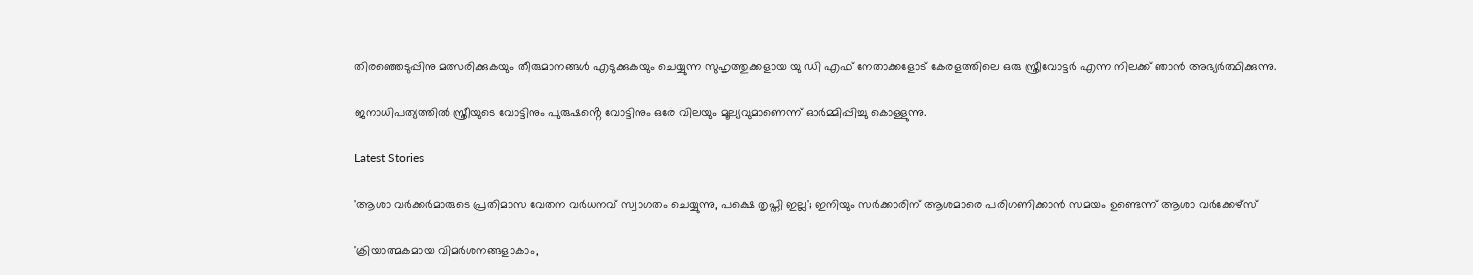തിരഞ്ഞെടുപ്പിനു മത്സരിക്കുകയും തീരുമാനങ്ങൾ എടുക്കുകയും ചെയ്യുന്ന സുഹൃത്തുക്കളായ യു ഡി എഫ് നേതാക്കളോട് കേരളത്തിലെ ഒരു സ്ത്രീവോട്ടർ എന്ന നിലക്ക് ഞാൻ അഭ്യർത്ഥിക്കുന്നു.

ജനാധിപത്യത്തിൽ സ്ത്രീയുടെ വോട്ടിനും പുരുഷൻ്റെ വോട്ടിനും ഒരേ വിലയും മൂല്യവുമാണെന്ന് ഓർമ്മിപ്പിച്ചു കൊള്ളുന്നു.

Latest Stories

'ആശാ വര്‍ക്കര്‍മാരുടെ പ്രതിമാസ വേതന വർധനവ് സ്വാഗതം ചെയ്യുന്നു, പക്ഷെ തൃപ്തി ഇല്ല'; ഇനിയും സർക്കാരിന് ആശമാരെ പരിഗണിക്കാൻ സമയം ഉണ്ടെന്ന് ആശാ വർക്കേഴ്സ്

'ക്രിയാത്മകമായ വിമർശനങ്ങളാകാം,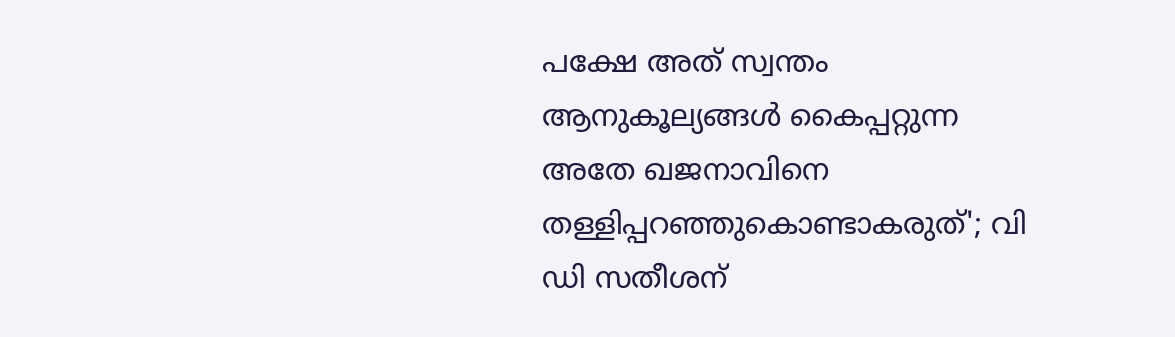പക്ഷേ അത് സ്വന്തം ആനുകൂല്യങ്ങൾ കൈപ്പറ്റുന്ന അതേ ഖജനാവിനെ തള്ളിപ്പറഞ്ഞുകൊണ്ടാകരുത്'; വി ഡി സതീശന്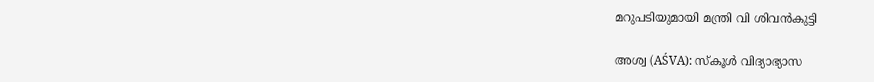മറുപടിയുമായി മന്ത്രി വി ശിവൻകുട്ടി

അശ്വ (AŚVA): സ്കൂൾ വിദ്യാഭ്യാസ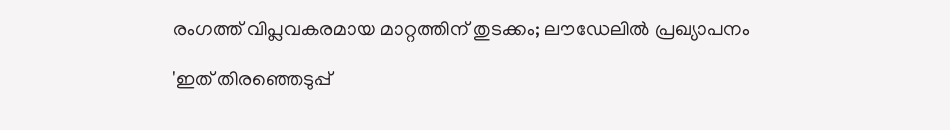രംഗത്ത് വിപ്ലവകരമായ മാറ്റത്തിന് തുടക്കം; ലൗഡേലിൽ പ്രഖ്യാപനം

'ഇത് തിരഞ്ഞെടുപ്പ്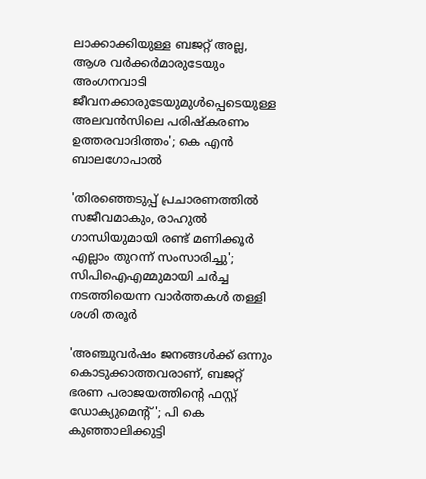ലാക്കാക്കിയുള്ള ബജറ്റ് അല്ല, ആശ വർക്കർമാരുടേയും അംഗനവാടി ജീവനക്കാരുടേയുമുൾപ്പെടെയുള്ള അലവൻസിലെ പരിഷ്കരണം ഉത്തരവാദിത്തം'; കെ എൻ ബാലഗോപാൽ

'തിരഞ്ഞെടുപ്പ് പ്രചാരണത്തിൽ സജീവമാകും, രാഹുൽ ഗാന്ധിയുമായി രണ്ട് മണിക്കൂർ എല്ലാം തുറന്ന് സംസാരിച്ചു'; സിപിഐഎമ്മുമായി ചർച്ച നടത്തിയെന്ന വാർത്തകൾ തള്ളി ശശി തരൂർ

'അഞ്ചുവർഷം ജനങ്ങൾക്ക് ഒന്നും കൊടുക്കാത്തവരാണ്, ബജറ്റ് ഭരണ പരാജയത്തിന്റെ ഫസ്റ്റ് ഡോക്യുമെന്റ്'; പി കെ കുഞ്ഞാലിക്കുട്ടി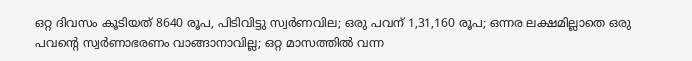ഒറ്റ ദിവസം കൂടിയത് 8640 രൂപ, പിടിവിട്ടു സ്വര്‍ണവില; ഒരു പവന് 1,31,160 രൂപ; ഒന്നര ലക്ഷമില്ലാതെ ഒരു പവന്റെ സ്വര്‍ണാഭരണം വാങ്ങാനാവില്ല; ഒറ്റ മാസത്തില്‍ വന്ന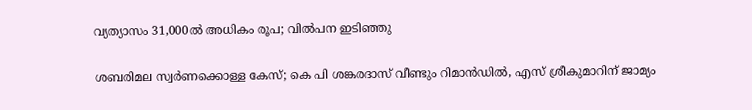വ്യത്യാസം 31,000ല്‍ അധികം രൂപ; വില്‍പന ഇടിഞ്ഞു

ശബരിമല സ്വർണക്കൊള്ള കേസ്; കെ പി ശങ്കരദാസ് വീണ്ടും റിമാൻഡിൽ, എസ് ശ്രീകുമാറിന് ജാമ്യം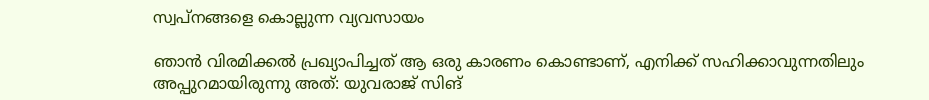സ്വപ്നങ്ങളെ കൊല്ലുന്ന വ്യവസായം

ഞാൻ വിരമിക്കൽ പ്രഖ്യാപിച്ചത് ആ ഒരു കാരണം കൊണ്ടാണ്, എനിക്ക് സഹിക്കാവുന്നതിലും അപ്പുറമായിരുന്നു അത്: യുവരാജ് സിങ്